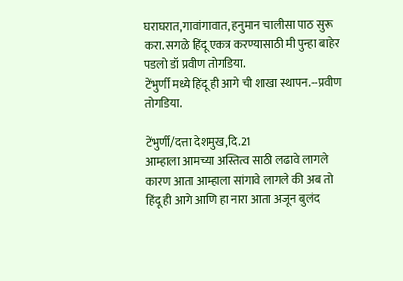घराघरात,गावांगावात, हनुमान चालीसा पाठ सुरू करा. सगळे हिंदू एकत्र करण्यासाठी मी पुन्हा बाहेर पडलो डॉ प्रवीण तोगडिया.
टेंभुर्णी मध्ये हिंदू ही आगे ची शाखा स्थापन.--प्रवीण तोगडिया.

टेंभुर्णी/दत्ता देशमुख,दि.21
आम्हाला आमच्या अस्तित्व साठी लढावे लागले कारण आता आम्हाला सांगावे लागले की अब तो हिंदू ही आगे आणि हा नारा आता अजून बुलंद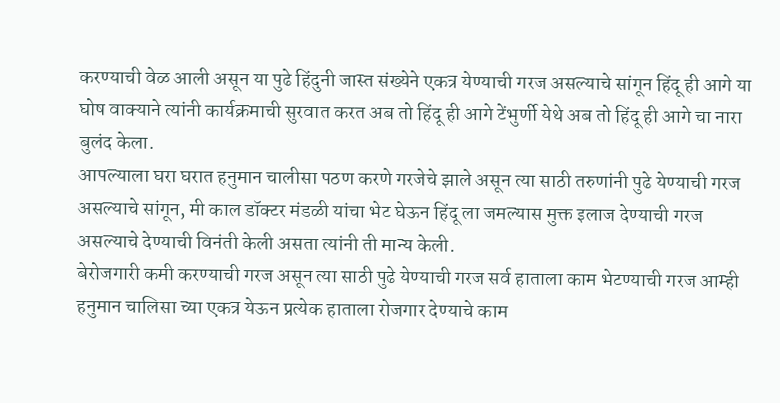करण्याची वेळ आली असून या पुढे हिंदुनी जास्त संख्येने एकत्र येण्याची गरज असल्याचे सांगून हिंदू ही आगे या घोष वाक्याने त्यांनी कार्यक्रमाची सुरवात करत अब तो हिंदू ही आगे टेंभुर्णी येथे अब तो हिंदू ही आगे चा नारा बुलंद केला.
आपल्याला घरा घरात हनुमान चालीसा पठण करणे गरजेचे झाले असून त्या साठी तरुणांनी पुढे येण्याची गरज असल्याचे सांगून, मी काल डॉक्टर मंडळी यांचा भेट घेऊन हिंदू ला जमल्यास मुक्त इलाज देण्याची गरज असल्याचे देण्याची विनंती केली असता त्यांनी ती मान्य केली.
बेरोजगारी कमी करण्याची गरज असून त्या साठी पुढे येण्याची गरज सर्व हाताला काम भेटण्याची गरज आम्ही हनुमान चालिसा च्या एकत्र येऊन प्रत्येक हाताला रोजगार देण्याचे काम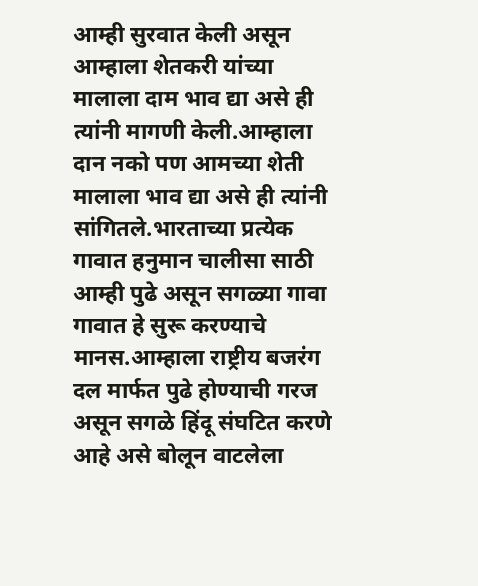आम्ही सुरवात केली असून आम्हाला शेतकरी यांच्या मालाला दाम भाव द्या असे ही त्यांनी मागणी केली.आम्हाला दान नको पण आमच्या शेती मालाला भाव द्या असे ही त्यांनी सांगितले.भारताच्या प्रत्येक गावात हनुमान चालीसा साठी आम्ही पुढे असून सगळ्या गावा गावात हे सुरू करण्याचे मानस.आम्हाला राष्ट्रीय बजरंग दल मार्फत पुढे होण्याची गरज असून सगळे हिंदू संघटित करणे आहे असे बोलून वाटलेला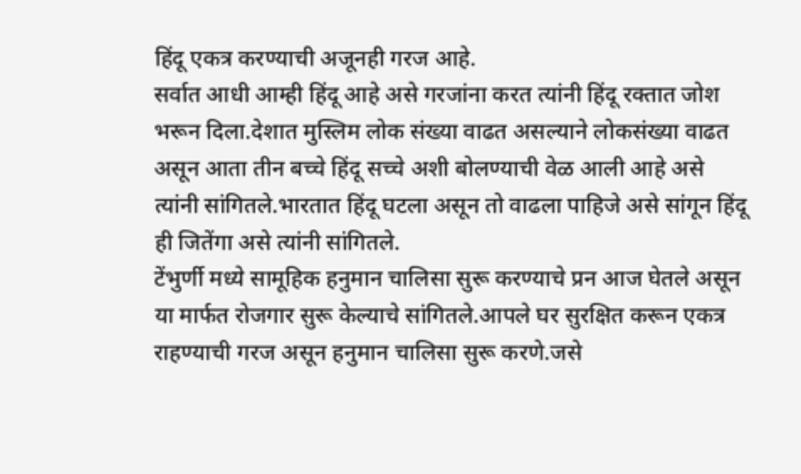हिंदू एकत्र करण्याची अजूनही गरज आहे.
सर्वात आधी आम्ही हिंदू आहे असे गरजांना करत त्यांनी हिंदू रक्तात जोश भरून दिला.देशात मुस्लिम लोक संख्या वाढत असल्याने लोकसंख्या वाढत असून आता तीन बच्चे हिंदू सच्चे अशी बोलण्याची वेळ आली आहे असे त्यांनी सांगितले.भारतात हिंदू घटला असून तो वाढला पाहिजे असे सांगून हिंदू ही जितेंगा असे त्यांनी सांगितले.
टेंभुर्णी मध्ये सामूहिक हनुमान चालिसा सुरू करण्याचे प्रन आज घेतले असून या मार्फत रोजगार सुरू केल्याचे सांगितले.आपले घर सुरक्षित करून एकत्र राहण्याची गरज असून हनुमान चालिसा सुरू करणे.जसे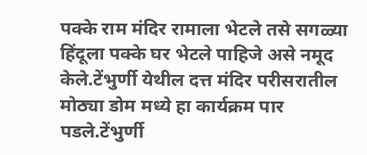पक्के राम मंदिर रामाला भेटले तसे सगळ्या हिंदूला पक्के घर भेटले पाहिजे असे नमूद केले.टेंभुर्णी येथील दत्त मंदिर परीसरातील मोठ्या डोम मध्ये हा कार्यक्रम पार पडले.टेंभुर्णी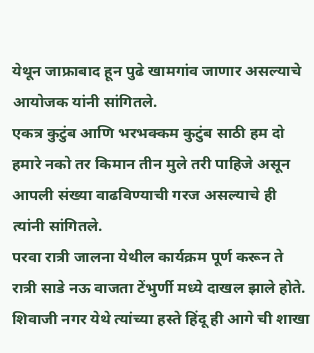येथून जाफ्राबाद हून पुढे खामगांव जाणार असल्याचे आयोजक यांनी सांगितले.
एकत्र कुटुंब आणि भरभक्कम कुटुंब साठी हम दो हमारे नको तर किमान तीन मुले तरी पाहिजे असून आपली संख्या वाढविण्याची गरज असल्याचे ही त्यांनी सांगितले.
परवा रात्री जालना येथील कार्यक्रम पूर्ण करून ते रात्री साडे नऊ वाजता टेंभुर्णी मध्ये दाखल झाले होते. शिवाजी नगर येथे त्यांच्या हस्ते हिंदू ही आगे ची शाखा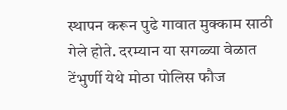स्थापन करून पुढे गावात मुक्काम साठी गेले होते. दरम्यान या सगळ्या वेळात टेंभुर्णी येथे मोठा पोलिस फौज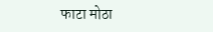फाटा मोठा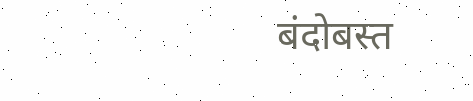बंदोबस्त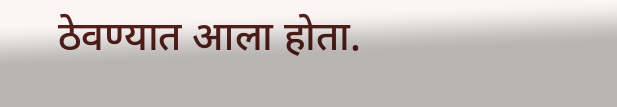ठेवण्यात आला होता.